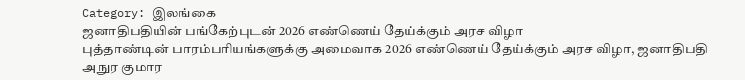Category: இலங்கை
ஜனாதிபதியின் பங்கேற்புடன் 2026 எண்ணெய் தேய்க்கும் அரச விழா
புத்தாண்டின் பாரம்பரியங்களுக்கு அமைவாக 2026 எண்ணெய் தேய்க்கும் அரச விழா, ஜனாதிபதி அநுர குமார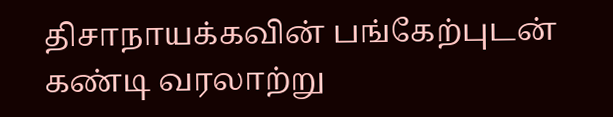திசாநாயக்கவின் பங்கேற்புடன் கண்டி வரலாற்று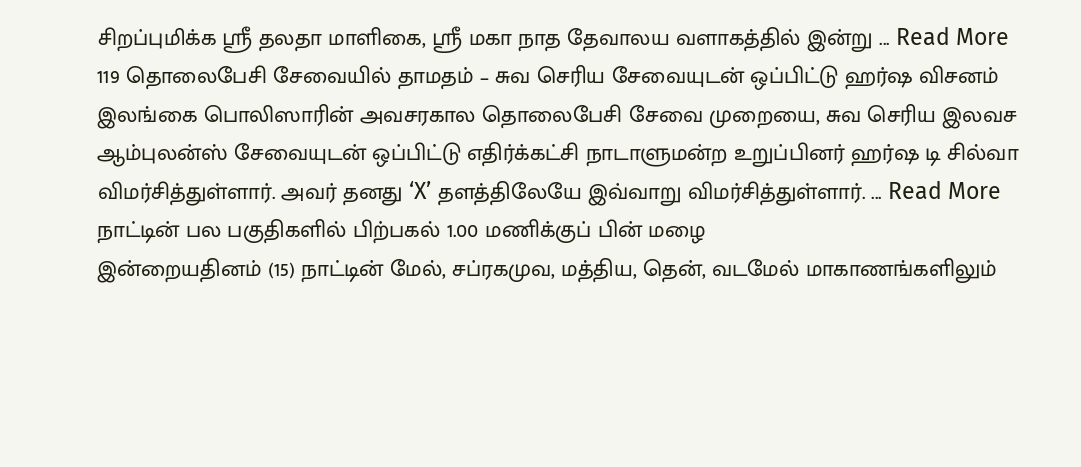சிறப்புமிக்க ஸ்ரீ தலதா மாளிகை, ஸ்ரீ மகா நாத தேவாலய வளாகத்தில் இன்று ... Read More
119 தொலைபேசி சேவையில் தாமதம் – சுவ செரிய சேவையுடன் ஒப்பிட்டு ஹர்ஷ விசனம்
இலங்கை பொலிஸாரின் அவசரகால தொலைபேசி சேவை முறையை, சுவ செரிய இலவச ஆம்புலன்ஸ் சேவையுடன் ஒப்பிட்டு எதிர்க்கட்சி நாடாளுமன்ற உறுப்பினர் ஹர்ஷ டி சில்வா விமர்சித்துள்ளார். அவர் தனது ‘X’ தளத்திலேயே இவ்வாறு விமர்சித்துள்ளார். ... Read More
நாட்டின் பல பகுதிகளில் பிற்பகல் 1.00 மணிக்குப் பின் மழை
இன்றையதினம் (15) நாட்டின் மேல், சப்ரகமுவ, மத்திய, தென், வடமேல் மாகாணங்களிலும்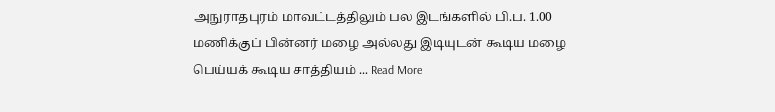அநுராதபுரம் மாவட்டத்திலும் பல இடங்களில் பி.ப. 1.00 மணிக்குப் பின்னர் மழை அல்லது இடியுடன் கூடிய மழை பெய்யக் கூடிய சாத்தியம் ... Read More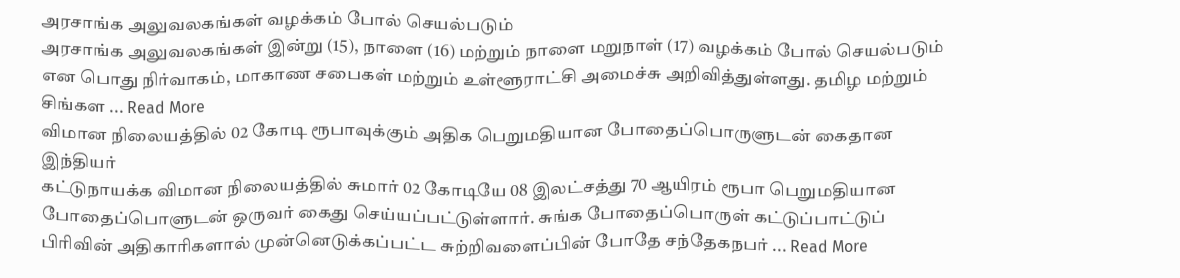அரசாங்க அலுவலகங்கள் வழக்கம் போல் செயல்படும்
அரசாங்க அலுவலகங்கள் இன்று (15), நாளை (16) மற்றும் நாளை மறுநாள் (17) வழக்கம் போல் செயல்படும் என பொது நிர்வாகம், மாகாண சபைகள் மற்றும் உள்ளூராட்சி அமைச்சு அறிவித்துள்ளது. தமிழ மற்றும் சிங்கள ... Read More
விமான நிலையத்தில் 02 கோடி ரூபாவுக்கும் அதிக பெறுமதியான போதைப்பொருளுடன் கைதான இந்தியர்
கட்டுநாயக்க விமான நிலையத்தில் சுமார் 02 கோடியே 08 இலட்சத்து 70 ஆயிரம் ரூபா பெறுமதியான போதைப்பொளுடன் ஒருவர் கைது செய்யப்பட்டுள்ளார். சுங்க போதைப்பொருள் கட்டுப்பாட்டுப் பிரிவின் அதிகாரிகளால் முன்னெடுக்கப்பட்ட சுற்றிவளைப்பின் போதே சந்தேகநபர் ... Read More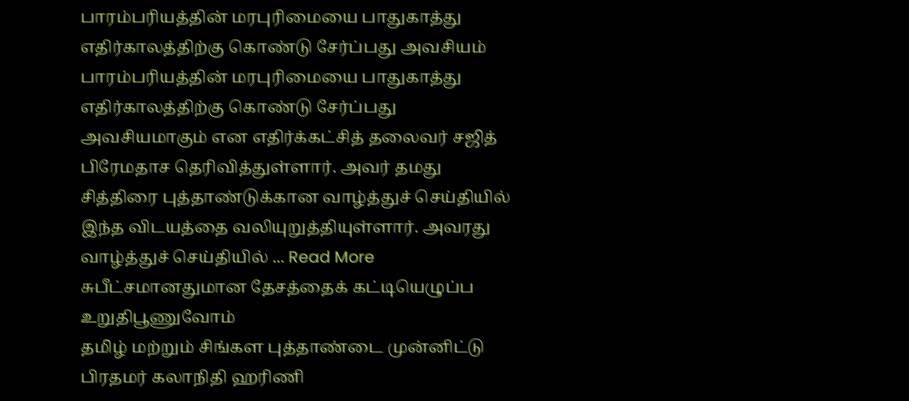பாரம்பரியத்தின் மரபுரிமையை பாதுகாத்து எதிர்காலத்திற்கு கொண்டு சேர்ப்பது அவசியம்
பாரம்பரியத்தின் மரபுரிமையை பாதுகாத்து எதிர்காலத்திற்கு கொண்டு சேர்ப்பது அவசியமாகும் என எதிர்க்கட்சித் தலைவர் சஜித் பிரேமதாச தெரிவித்துள்ளார். அவர் தமது சித்திரை புத்தாண்டுக்கான வாழ்த்துச் செய்தியில் இந்த விடயத்தை வலியுறுத்தியுள்ளார். அவரது வாழ்த்துச் செய்தியில் ... Read More
சுபீட்சமானதுமான தேசத்தைக் கட்டியெழுப்ப உறுதிபூணுவோம்
தமிழ் மற்றும் சிங்கள புத்தாண்டை முன்னிட்டு பிரதமர் கலாநிதி ஹரிணி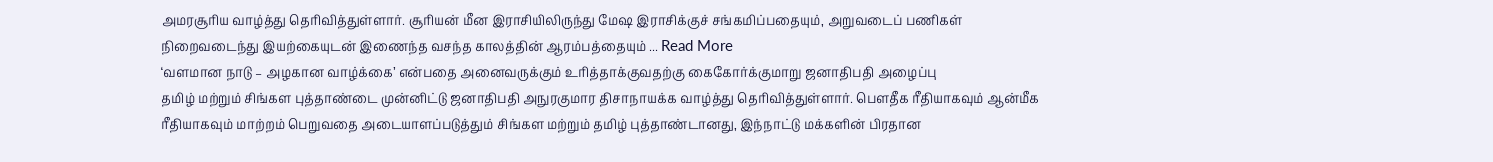அமரசூரிய வாழ்த்து தெரிவித்துள்ளார். சூரியன் மீன இராசியிலிருந்து மேஷ இராசிக்குச் சங்கமிப்பதையும், அறுவடைப் பணிகள் நிறைவடைந்து இயற்கையுடன் இணைந்த வசந்த காலத்தின் ஆரம்பத்தையும் ... Read More
‘வளமான நாடு – அழகான வாழ்க்கை’ என்பதை அனைவருக்கும் உரித்தாக்குவதற்கு கைகோர்க்குமாறு ஜனாதிபதி அழைப்பு
தமிழ் மற்றும் சிங்கள புத்தாண்டை முன்னிட்டு ஜனாதிபதி அநுரகுமார திசாநாயக்க வாழ்த்து தெரிவித்துள்ளார். பௌதீக ரீதியாகவும் ஆன்மீக ரீதியாகவும் மாற்றம் பெறுவதை அடையாளப்படுத்தும் சிங்கள மற்றும் தமிழ் புத்தாண்டானது, இந்நாட்டு மக்களின் பிரதான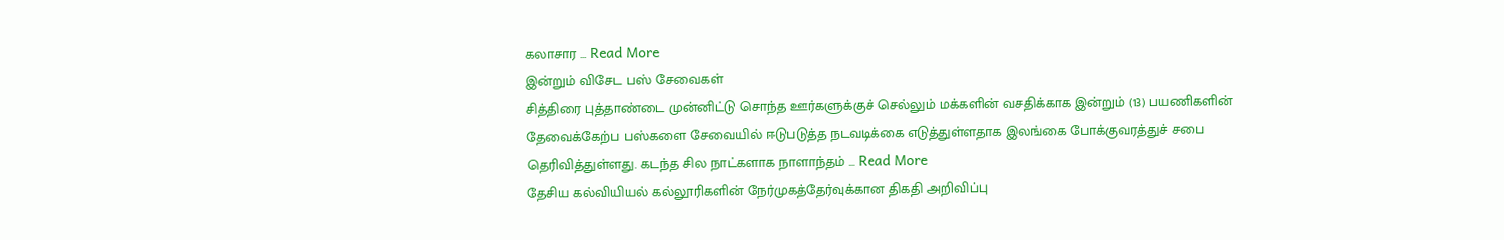கலாசார ... Read More
இன்றும் விசேட பஸ் சேவைகள்
சித்திரை புத்தாண்டை முன்னிட்டு சொந்த ஊர்களுக்குச் செல்லும் மக்களின் வசதிக்காக இன்றும் (13) பயணிகளின் தேவைக்கேற்ப பஸ்களை சேவையில் ஈடுபடுத்த நடவடிக்கை எடுத்துள்ளதாக இலங்கை போக்குவரத்துச் சபை தெரிவித்துள்ளது. கடந்த சில நாட்களாக நாளாந்தம் ... Read More
தேசிய கல்வியியல் கல்லூரிகளின் நேர்முகத்தேர்வுக்கான திகதி அறிவிப்பு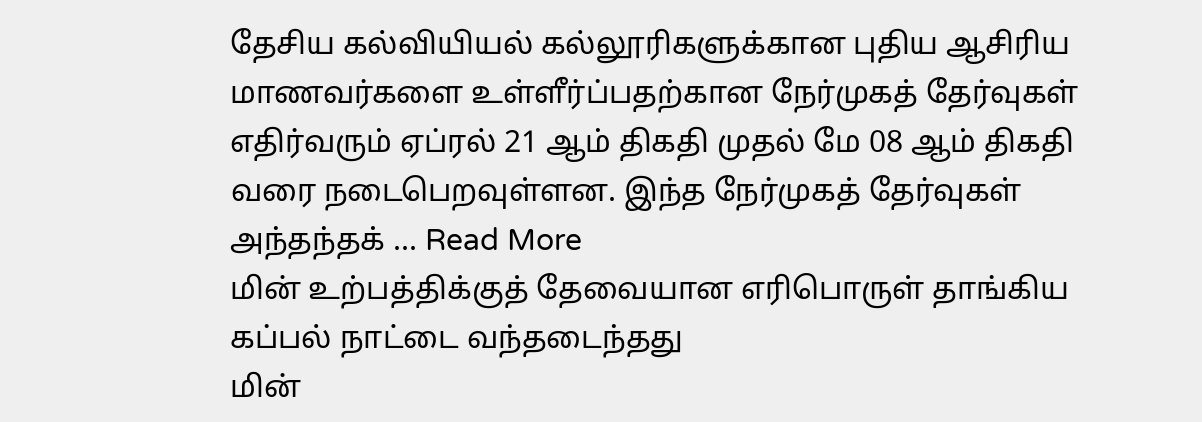தேசிய கல்வியியல் கல்லூரிகளுக்கான புதிய ஆசிரிய மாணவர்களை உள்ளீர்ப்பதற்கான நேர்முகத் தேர்வுகள் எதிர்வரும் ஏப்ரல் 21 ஆம் திகதி முதல் மே 08 ஆம் திகதி வரை நடைபெறவுள்ளன. இந்த நேர்முகத் தேர்வுகள் அந்தந்தக் ... Read More
மின் உற்பத்திக்குத் தேவையான எரிபொருள் தாங்கிய கப்பல் நாட்டை வந்தடைந்தது
மின்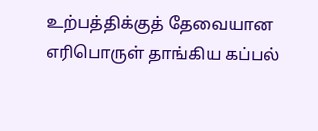உற்பத்திக்குத் தேவையான எரிபொருள் தாங்கிய கப்பல்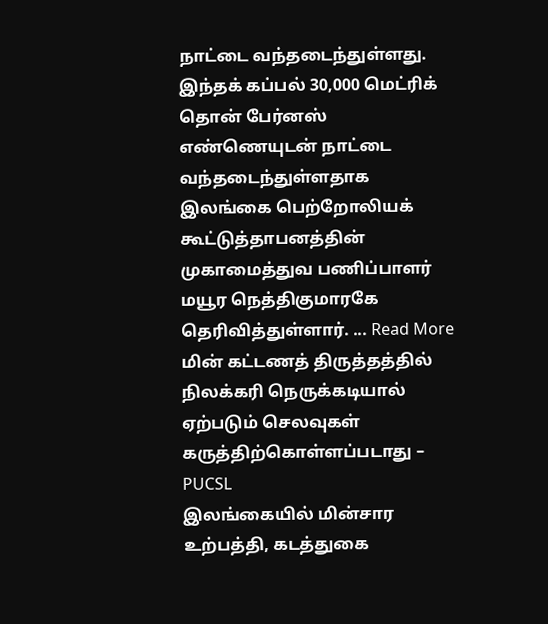நாட்டை வந்தடைந்துள்ளது. இந்தக் கப்பல் 30,000 மெட்ரிக் தொன் பேர்னஸ் எண்ணெயுடன் நாட்டை வந்தடைந்துள்ளதாக இலங்கை பெற்றோலியக் கூட்டுத்தாபனத்தின் முகாமைத்துவ பணிப்பாளர் மயூர நெத்திகுமாரகே தெரிவித்துள்ளார். ... Read More
மின் கட்டணத் திருத்தத்தில் நிலக்கரி நெருக்கடியால் ஏற்படும் செலவுகள் கருத்திற்கொள்ளப்படாது – PUCSL
இலங்கையில் மின்சார உற்பத்தி, கடத்துகை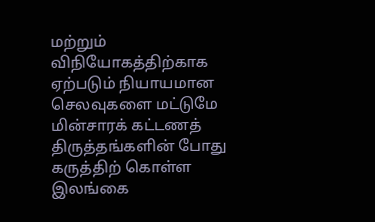மற்றும் விநியோகத்திற்காக ஏற்படும் நியாயமான செலவுகளை மட்டுமே மின்சாரக் கட்டணத் திருத்தங்களின் போது கருத்திற் கொள்ள இலங்கை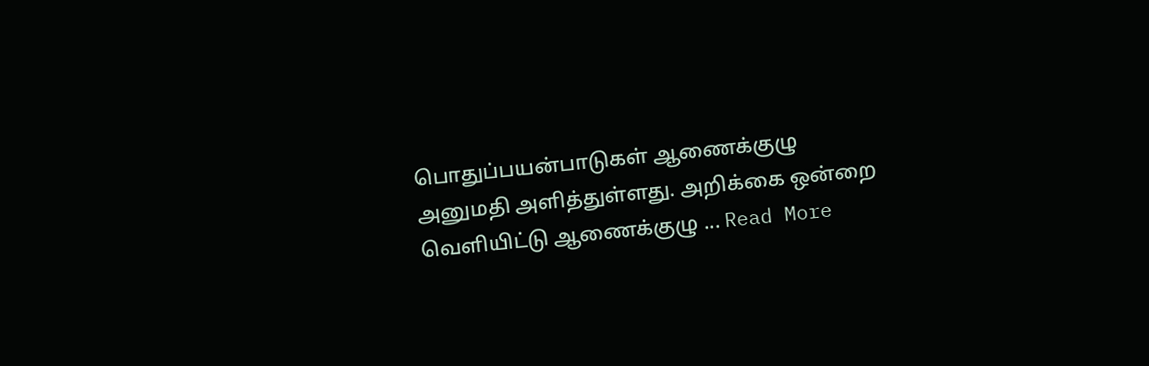பொதுப்பயன்பாடுகள் ஆணைக்குழு அனுமதி அளித்துள்ளது. அறிக்கை ஒன்றை வெளியிட்டு ஆணைக்குழு ... Read More